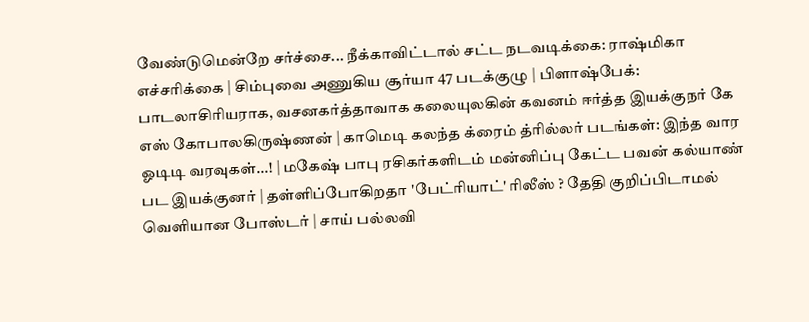வேண்டுமென்றே சர்ச்சை... நீக்காவிட்டால் சட்ட நடவடிக்கை: ராஷ்மிகா எச்சரிக்கை | சிம்புவை அணுகிய சூர்யா 47 படக்குழு | பிளாஷ்பேக்: பாடலாசிரியராக, வசனகர்த்தாவாக கலையுலகின் கவனம் ஈர்த்த இயக்குநர் கே எஸ் கோபாலகிருஷ்ணன் | காமெடி கலந்த க்ரைம் த்ரில்லர் படங்கள்: இந்த வார ஓடிடி வரவுகள்...! | மகேஷ் பாபு ரசிகர்களிடம் மன்னிப்பு கேட்ட பவன் கல்யாண் பட இயக்குனர் | தள்ளிப்போகிறதா 'பேட்ரியாட்' ரிலீஸ் ? தேதி குறிப்பிடாமல் வெளியான போஸ்டர் | சாய் பல்லவி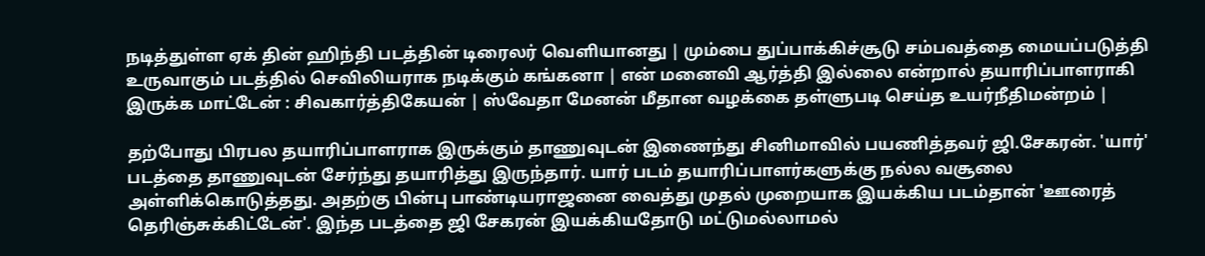நடித்துள்ள ஏக் தின் ஹிந்தி படத்தின் டிரைலர் வெளியானது | மும்பை துப்பாக்கிச்சூடு சம்பவத்தை மையப்படுத்தி உருவாகும் படத்தில் செவிலியராக நடிக்கும் கங்கனா | என் மனைவி ஆர்த்தி இல்லை என்றால் தயாரிப்பாளராகி இருக்க மாட்டேன் : சிவகார்த்திகேயன் | ஸ்வேதா மேனன் மீதான வழக்கை தள்ளுபடி செய்த உயர்நீதிமன்றம் |

தற்போது பிரபல தயாரிப்பாளராக இருக்கும் தாணுவுடன் இணைந்து சினிமாவில் பயணித்தவர் ஜி.சேகரன். 'யார்' படத்தை தாணுவுடன் சேர்ந்து தயாரித்து இருந்தார். யார் படம் தயாரிப்பாளர்களுக்கு நல்ல வசூலை அள்ளிக்கொடுத்தது. அதற்கு பின்பு பாண்டியராஜனை வைத்து முதல் முறையாக இயக்கிய படம்தான் 'ஊரைத் தெரிஞ்சுக்கிட்டேன்'. இந்த படத்தை ஜி சேகரன் இயக்கியதோடு மட்டுமல்லாமல்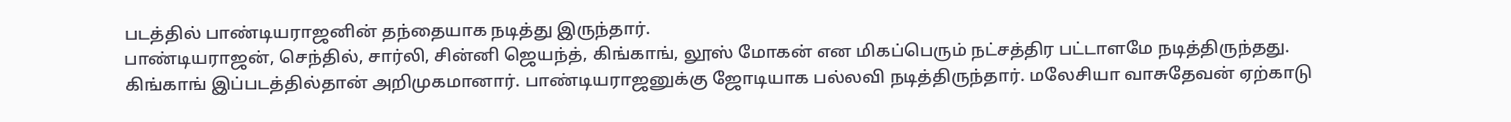படத்தில் பாண்டியராஜனின் தந்தையாக நடித்து இருந்தார்.
பாண்டியராஜன், செந்தில், சார்லி, சின்னி ஜெயந்த், கிங்காங், லூஸ் மோகன் என மிகப்பெரும் நட்சத்திர பட்டாளமே நடித்திருந்தது. கிங்காங் இப்படத்தில்தான் அறிமுகமானார். பாண்டியராஜனுக்கு ஜோடியாக பல்லவி நடித்திருந்தார். மலேசியா வாசுதேவன் ஏற்காடு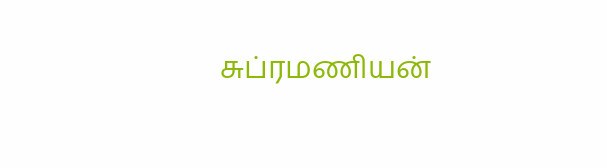சுப்ரமணியன்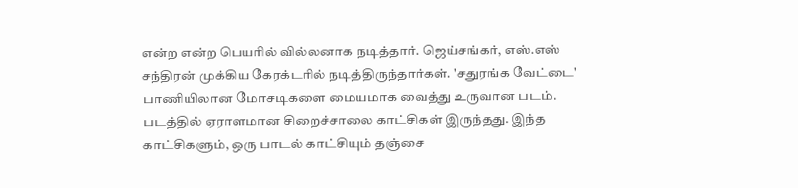என்ற என்ற பெயரில் வில்லனாக நடித்தார். ஜெய்சங்கர், எஸ்.எஸ் சந்திரன் முக்கிய கேரக்டரில் நடித்திருந்தார்கள். 'சதுரங்க வேட்டை' பாணியிலான மோசடிகளை மையமாக வைத்து உருவான படம்.
படத்தில் ஏராளமான சிறைச்சாலை காட்சிகள் இருந்தது. இந்த காட்சிகளும், ஒரு பாடல் காட்சியும் தஞ்சை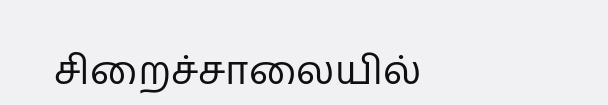சிறைச்சாலையில்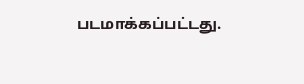படமாக்கப்பட்டது.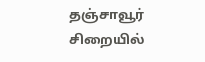தஞ்சாவூர் சிறையில்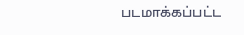படமாக்கப்பட்ட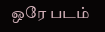ஒரே படம்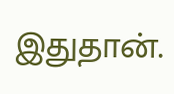இதுதான்.